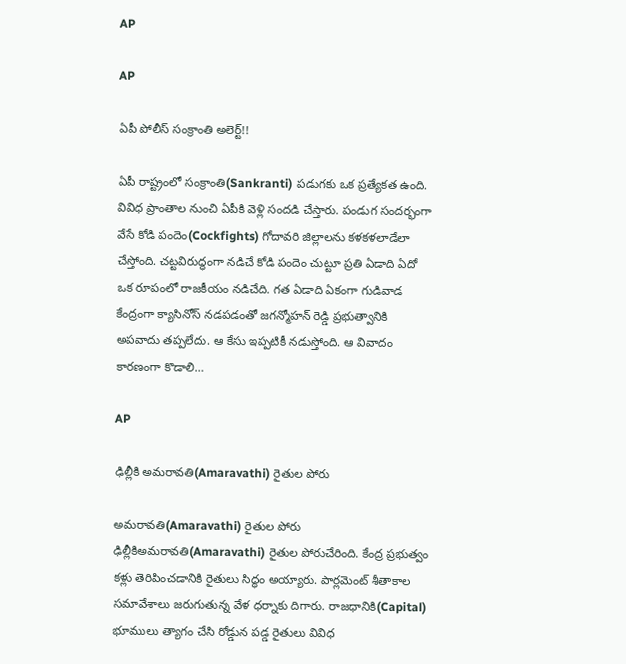AP

AP

ఏపీ పోలీస్ సంక్రాంతి అలెర్ట్‌!!

ఏపీ రాష్ట్రంలో సంక్రాంతి(Sankranti) పడుగకు ఒక ప్రత్యేకత ఉంది. వివిధ ప్రాంతాల నుంచి ఏపీకి వెళ్లి సందడి చేస్తారు. పండుగ సందర్భంగా వేసే కోడి పందెం(Cockfights) గోదావరి జిల్లాలను కళకళలాడేలా చేస్తోంది. చట్టవిరుద్ధంగా నడిచే కోడి పందెం చుట్టూ ప్రతి ఏడాది ఏదో ఒక రూపంలో రాజకీయం నడిచేది. గత ఏడాది ఏకంగా గుడివాడ కేంద్రంగా క్యాసినోస్ నడపడంతో జగన్మోహన్ రెడ్డి ప్రభుత్వానికి అపవాదు తప్పలేదు. ఆ కేసు ఇప్పటికీ నడుస్తోంది. ఆ వివాదం కారణంగా కొడాలి…

AP

ఢిల్లీకి అమరావతి(Amaravathi) రైతుల పోరు

అమరావతి(Amaravathi) రైతుల పోరు ఢిల్లీకిఅమరావతి(Amaravathi) రైతుల పోరుచేరింది. కేంద్ర ప్రభుత్వం కళ్లు తెరిపించడానికి రైతులు సిద్ధం అయ్యారు. పార్లమెంట్ శీతాకాల సమావేశాలు జరుగుతున్న వేళ ధర్నాకు దిగారు. రాజధానికి(Capital) భూములు త్యాగం చేసి రోడ్డున పడ్డ రైతులు వివిధ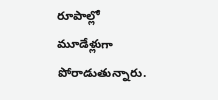రూపాల్లో మూడేళ్లుగా పోరాడుతున్నారు.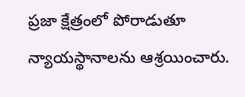ప్రజా క్షేత్రంలో పోరాడుతూ న్యాయస్థానాలను ఆశ్రయించారు.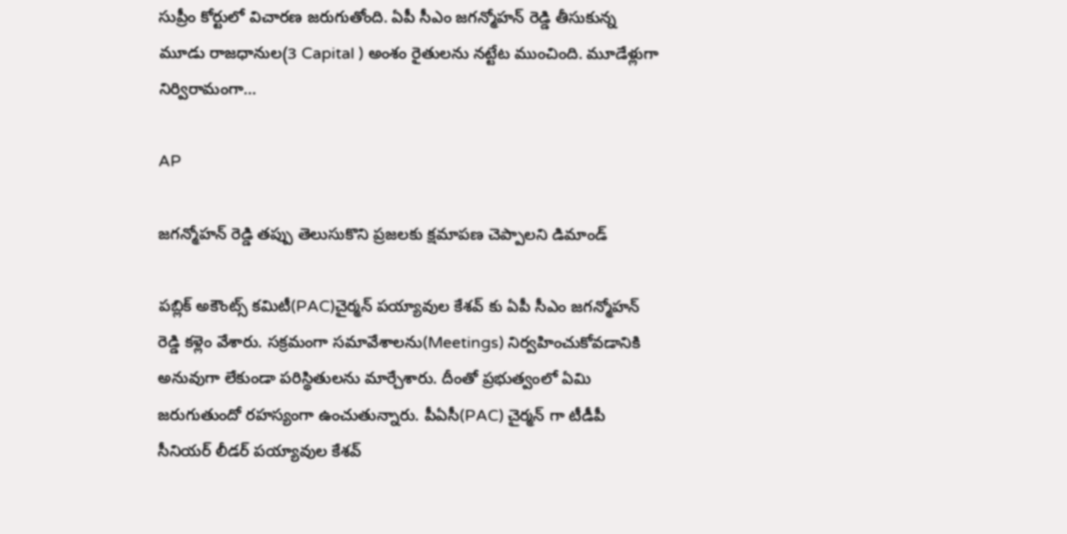సుప్రీం కోర్టులో విచారణ జరుగుతోంది. ఏపీ సీఎం జగన్మోహన్ రెడ్డి తీసుకున్న మూడు రాజధానుల(3 Capital ) అంశం రైతులను నట్టేట ముంచింది. మూడేళ్లుగా నిర్విరామంగా…

AP

జగన్మోహన్ రెడ్డి తప్పు తెలుసుకొని ప్రజలకు క్షమాపణ చెప్పాలని డిమాండ్

పబ్లిక్ అకౌంట్స్ కమిటీ(PAC)చైర్మన్ పయ్యావుల కేశవ్ కు ఏపీ సీఎం జగన్మోహన్ రెడ్డి కళ్లెం వేశారు. సక్రమంగా సమావేశాలను(Meetings) నిర్వహించుకోవడానికి అనువుగా లేకుండా పరిస్థితులను మార్చేశారు. దీంతో ప్రభుత్వంలో ఏమి జరుగుతుందో రహస్యంగా ఉంచుతున్నారు. పీఏసీ(PAC) చైర్మన్ గా టీడీపీ సీనియర్ లీడర్ పయ్యావుల కేశవ్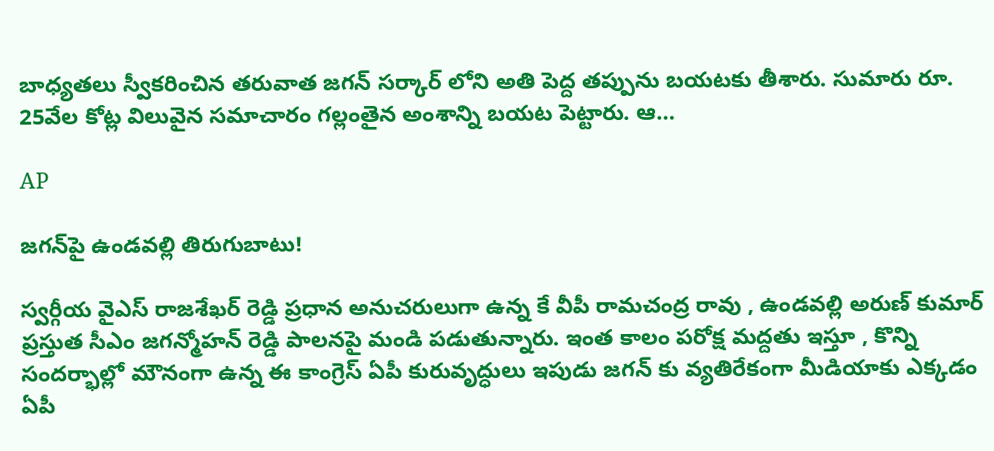బాధ్యతలు స్వీకరించిన తరువాత జగన్ సర్కార్ లోని అతి పెద్ద తప్పును బయటకు తీశారు. సుమారు రూ. 25వేల కోట్ల విలువైన సమాచారం గల్లంతైన అంశాన్ని బయట పెట్టారు. ఆ…

AP

జగన్‌పై ఉండవల్లి తిరుగుబాటు!

స్వర్గీయ వైఎస్ రాజశేఖర్ రెడ్డి ప్రధాన అనుచరులుగా ఉన్న కే వీపీ రామచంద్ర రావు , ఉండవల్లి అరుణ్ కుమార్ ప్రస్తుత సీఎం జగన్మోహన్ రెడ్డి పాలనపై మండి పడుతున్నారు. ఇంత కాలం పరోక్ష మద్దతు ఇస్తూ , కొన్ని సందర్భాల్లో మౌనంగా ఉన్న ఈ కాంగ్రెస్ ఏపీ కురువృద్ధులు ఇపుడు జగన్ కు వ్యతిరేకంగా మీడియాకు ఎక్కడం ఏపీ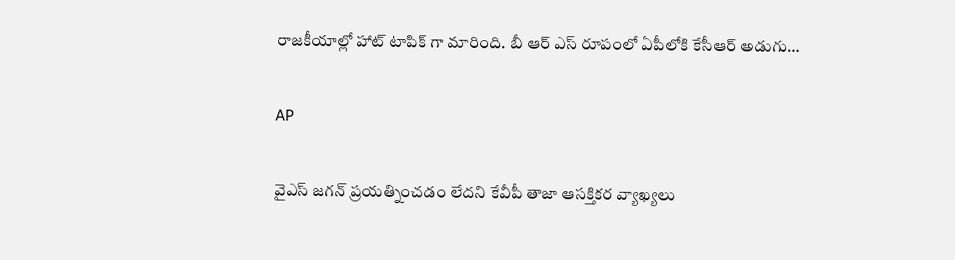రాజకీయాల్లో హాట్ టాపిక్ గా మారింది. బీ ఆర్ ఎస్ రూపంలో ఏపీలోకి కేసీఆర్ అడుగు…

AP

వైఎస్ జగన్ ప్రయత్నించడం లేదని కేవీపీ తాజా ఆసక్తికర వ్యాఖ్యలు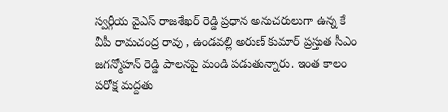స్వర్గీయ వైఎస్ రాజశేఖర్ రెడ్డి ప్రధాన అనుచరులుగా ఉన్న కే వీపీ రామచంద్ర రావు , ఉండవల్లి అరుణ్ కుమార్ ప్రస్తుత సీఎం జగన్మోహన్ రెడ్డి పాలనపై మండి పడుతున్నారు. ఇంత కాలం పరోక్ష మద్దతు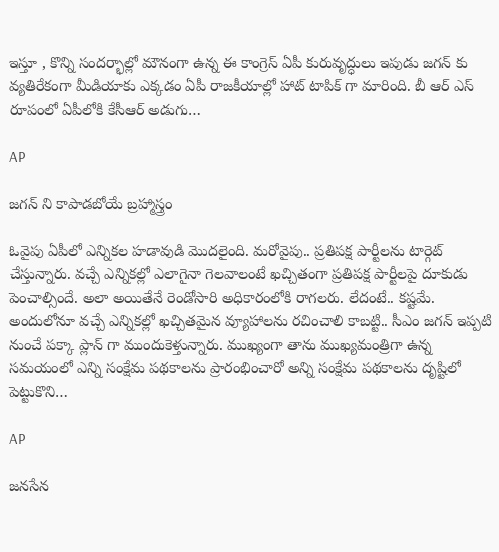ఇస్తూ , కొన్ని సందర్భాల్లో మౌనంగా ఉన్న ఈ కాంగ్రెస్ ఏపీ కురువృద్ధులు ఇపుడు జగన్ కు వ్యతిరేకంగా మీడియాకు ఎక్కడం ఏపీ రాజకీయాల్లో హాట్ టాపిక్ గా మారింది. బీ ఆర్ ఎస్ రూపంలో ఏపీలోకి కేసీఆర్ అడుగు…

AP

జగన్ ని కాపాడబోయే బ్రహ్మాస్త్రం

ఓవైపు ఏపీలో ఎన్నికల హడావుడి మొదలైంది. మరోవైపు.. ప్రతిపక్ష పార్టీలను టార్గెట్ చేస్తున్నారు. వచ్చే ఎన్నికల్లో ఎలాగైనా గెలవాలంటే ఖచ్చితంగా ప్రతిపక్ష పార్టీలపై దూకుడు పెంచాల్సిందే. అలా అయితేనే రెండోసారి అధికారంలోకి రాగలరు. లేదంటే.. కష్టమే. అందులోనూ వచ్చే ఎన్నికల్లో ఖచ్చితమైన వ్యూహాలను రచించాలి కాబట్టి.. సీఎం జగన్ ఇప్పటి నుంచే పక్కా ప్లాన్ గా ముందుకెళ్తున్నారు. ముఖ్యంగా తాను ముఖ్యమంత్రిగా ఉన్న సమయంలో ఎన్ని సంక్షేమ పథకాలను ప్రారంభించారో అన్ని సంక్షేమ పథకాలను దృష్టిలో పెట్టుకొని…

AP

జనసేన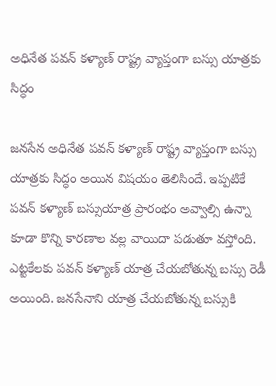అధినేత పవన్ కళ్యాణ్ రాష్ట్ర వ్యాప్తంగా బస్సు యాత్రకు సిద్ధం

జనసేన అధినేత పవన్ కళ్యాణ్ రాష్ట్ర వ్యాప్తంగా బస్సు యాత్రకు సిద్ధం అయిన విషయం తెలిసిందే. ఇప్పటికే పవన్ కళ్యాణ్ బస్సుయాత్ర ప్రారంభం అవ్వాల్సి ఉన్నా కూడా కొన్ని కారణాల వల్ల వాయిదా పడుతూ వస్తోంది. ఎట్టకేలకు పవన్ కళ్యాణ్ యాత్ర చేయబోతున్న బస్సు రెడీ అయింది. జనసేనాని యాత్ర చేయబోతున్న బస్సుకి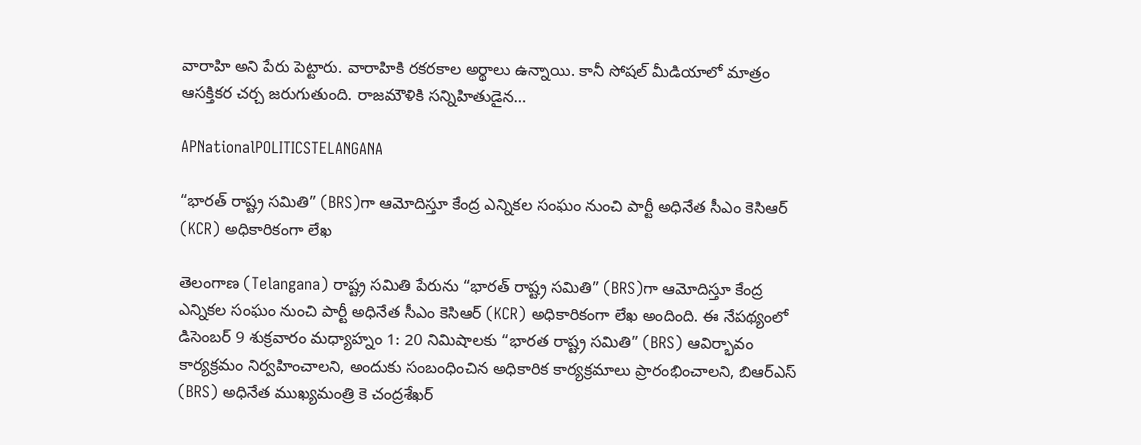వారాహి అని పేరు పెట్టారు. వారాహికి రకరకాల అర్థాలు ఉన్నాయి. కానీ సోషల్ మీడియాలో మాత్రం ఆసక్తికర చర్చ జరుగుతుంది. రాజమౌళికి సన్నిహితుడైన…

APNationalPOLITICSTELANGANA

“భారత్ రాష్ట్ర సమితి” (BRS)గా ఆమోదిస్తూ కేంద్ర ఎన్నికల సంఘం నుంచి పార్టీ అధినేత సీఎం కెసిఆర్ (KCR) అధికారికంగా లేఖ

తెలంగాణ (Telangana) రాష్ట్ర సమితి పేరును “భారత్ రాష్ట్ర సమితి” (BRS)గా ఆమోదిస్తూ కేంద్ర ఎన్నికల సంఘం నుంచి పార్టీ అధినేత సీఎం కెసిఆర్ (KCR) అధికారికంగా లేఖ అందింది. ఈ నేపథ్యంలో డిసెంబర్ 9 శుక్రవారం మధ్యాహ్నం 1: 20 నిమిషాలకు “భారత రాష్ట్ర సమితి” (BRS) ఆవిర్భావం కార్యక్రమం నిర్వహించాలని, అందుకు సంబంధించిన అధికారిక కార్యక్రమాలు ప్రారంభించాలని, బిఆర్ఎస్ (BRS) అధినేత ముఖ్యమంత్రి కె చంద్రశేఖర్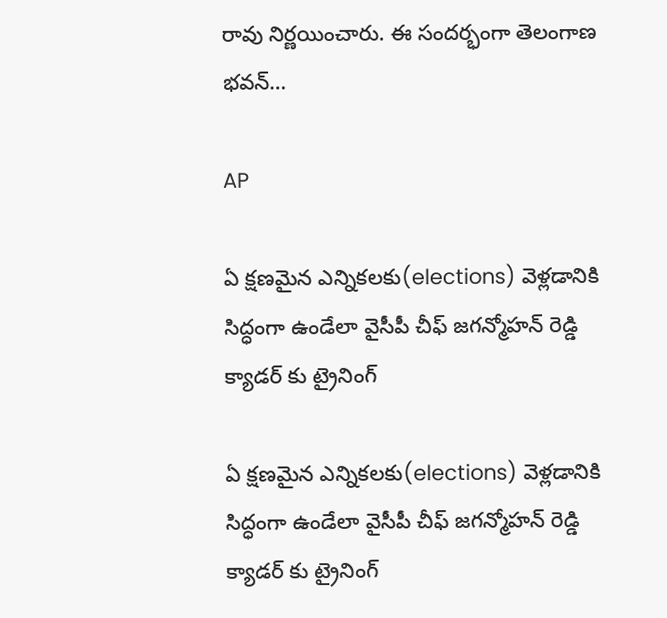రావు నిర్ణయించారు. ఈ సందర్భంగా తెలంగాణ భవన్…

AP

ఏ క్షణమైన ఎన్నికలకు(elections) వెళ్లడానికి సిద్ధంగా ఉండేలా వైసీపీ చీఫ్ జగన్మోహన్ రెడ్డి క్యాడర్ కు ట్రైనింగ్

ఏ క్షణమైన ఎన్నికలకు(elections) వెళ్లడానికి సిద్ధంగా ఉండేలా వైసీపీ చీఫ్ జగన్మోహన్ రెడ్డి క్యాడర్ కు ట్రైనింగ్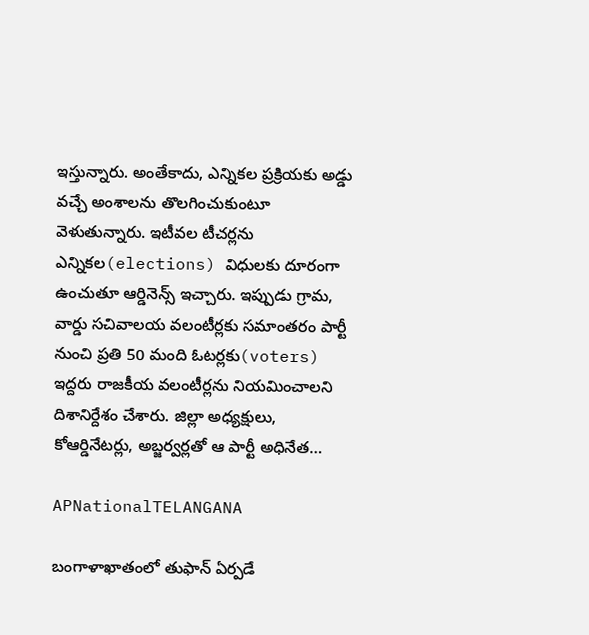ఇస్తున్నారు. అంతేకాదు, ఎన్నికల ప్రక్రియకు అడ్డు వచ్చే అంశాలను తొలగించుకుంటూ వెళుతున్నారు. ఇటీవల టీచర్లను ఎన్నికల(elections) విధులకు దూరంగా ఉంచుతూ ఆర్డినెన్స్ ఇచ్చారు. ఇప్పుడు గ్రామ, వార్డు సచివాలయ వలంటీర్లకు సమాంతరం పార్టీ నుంచి ప్రతి 50 మంది ఓటర్లకు(voters) ఇద్దరు రాజకీయ వలంటీర్లను నియమించాలని దిశానిర్దేశం చేశారు. జిల్లా అధ్యక్షులు, కోఆర్డినేటర్లు, అబ్జర్వర్లతో ఆ పార్టీ అధినేత…

APNationalTELANGANA

బంగాళాఖాతంలో తుఫాన్ ఏర్పడే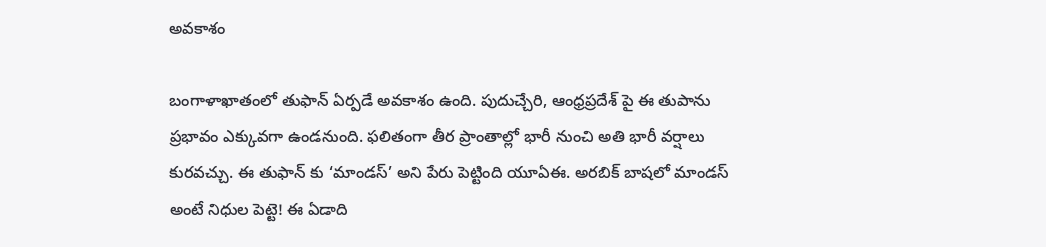అవకాశం

బంగాళాఖాతంలో తుఫాన్ ఏర్పడే అవకాశం ఉంది. పుదుచ్చేరి, ఆంధ్రప్రదేశ్ పై ఈ తుపాను ప్రభావం ఎక్కువగా ఉండనుంది. ఫలితంగా తీర ప్రాంతాల్లో భారీ నుంచి అతి భారీ వర్షాలు కురవచ్చు. ఈ తుఫాన్ కు ‘మాండస్’ అని పేరు పెట్టింది యూఏఈ. అరబిక్ బాషలో మాండస్ అంటే నిధుల పెట్టె! ఈ ఏడాది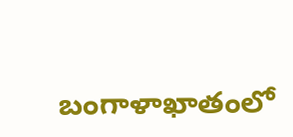బంగాళాఖాతంలో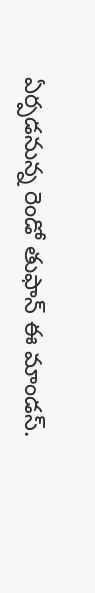ఏర్పడనున్న రెండో తుఫాన్ ఈ మాండస్.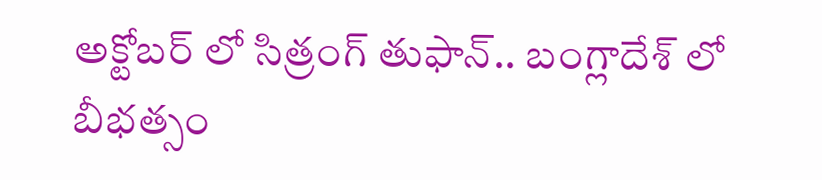అక్టోబర్ లో సిత్రంగ్ తుఫాన్.. బంగ్లాదేశ్ లో బీభత్సం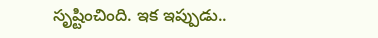సృష్టించింది. ఇక ఇప్పుడు..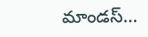మాండస్…